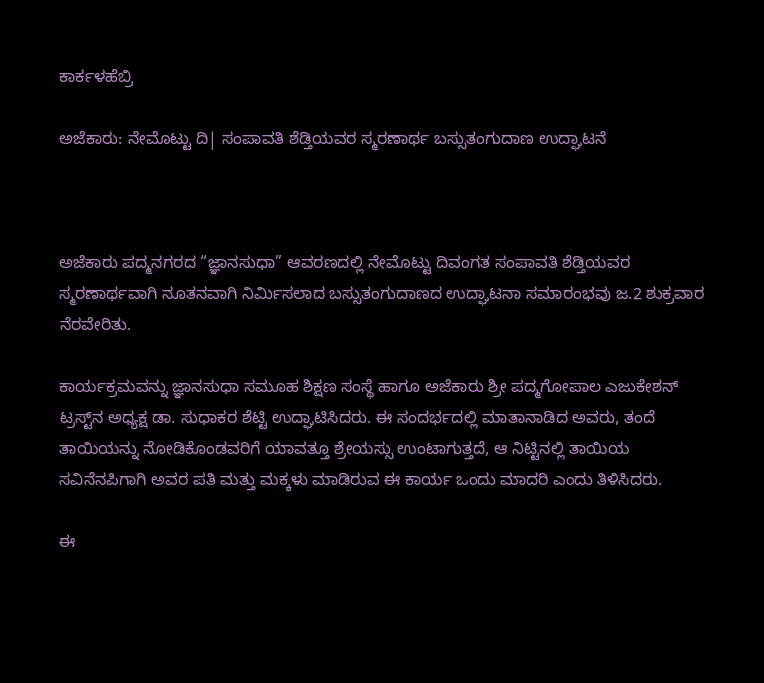ಕಾರ್ಕಳಹೆಬ್ರಿ

ಅಜೆಕಾರು: ನೇಮೊಟ್ಟು ದಿ| ಸಂಪಾವತಿ ಶೆಡ್ತಿಯವರ ಸ್ಮರಣಾರ್ಥ ಬಸ್ಸುತಂಗುದಾಣ ಉದ್ಘಾಟನೆ



ಅಜೆಕಾರು ಪದ್ಮನಗರದ “ಜ್ಞಾನಸುಧಾ” ಆವರಣದಲ್ಲಿ ನೇಮೊಟ್ಟು ದಿವಂಗತ ಸಂಪಾವತಿ ಶೆಡ್ತಿಯವರ ಸ್ಮರಣಾರ್ಥವಾಗಿ ನೂತನವಾಗಿ ನಿರ್ಮಿಸಲಾದ ಬಸ್ಸುತಂಗುದಾಣದ ಉದ್ಘಾಟನಾ ಸಮಾರಂಭವು ಜ.2 ಶುಕ್ರವಾರ ನೆರವೇರಿತು.

ಕಾರ್ಯಕ್ರಮವನ್ನು ಜ್ಞಾನಸುಧಾ ಸಮೂಹ ಶಿಕ್ಷಣ ಸಂಸ್ಥೆ ಹಾಗೂ ಅಜೆಕಾರು ಶ್ರೀ ಪದ್ಮಗೋಪಾಲ ಎಜುಕೇಶನ್ ಟ್ರಸ್ಟ್‌ನ ಅಧ್ಯಕ್ಷ ಡಾ. ಸುಧಾಕರ ಶೆಟ್ಟಿ ಉದ್ಘಾಟಿಸಿದರು. ಈ ಸಂದರ್ಭದಲ್ಲಿ ಮಾತಾನಾಡಿದ ಅವರು, ತಂದೆ ತಾಯಿಯನ್ನು ನೋಡಿಕೊಂಡವರಿಗೆ ಯಾವತ್ತೂ ಶ್ರೇಯಸ್ಸು ಉಂಟಾಗುತ್ತದೆ, ಆ ನಿಟ್ಟಿನಲ್ಲಿ ತಾಯಿಯ ಸವಿನೆನಪಿಗಾಗಿ ಅವರ ಪತಿ ಮತ್ತು ಮಕ್ಕಳು ಮಾಡಿರುವ ಈ ಕಾರ್ಯ ಒಂದು ಮಾದರಿ ಎಂದು ತಿಳಿಸಿದರು.

ಈ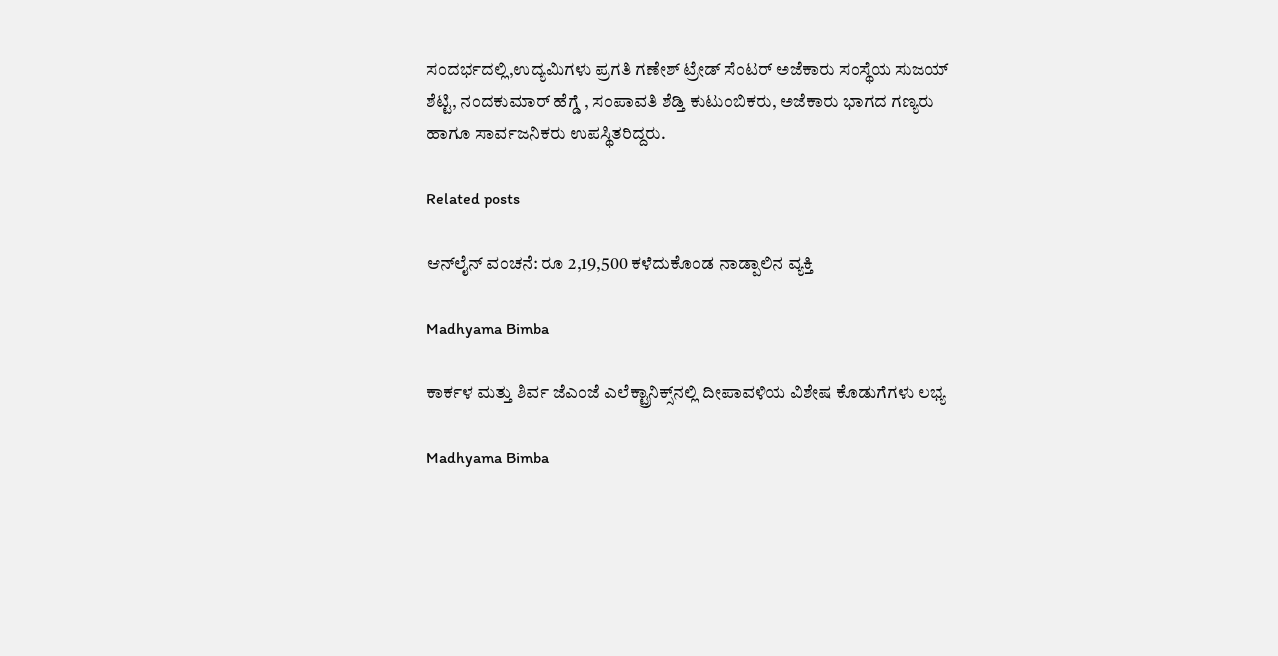ಸಂದರ್ಭದಲ್ಲಿ,ಉದ್ಯಮಿಗಳು ಪ್ರಗತಿ ಗಣೇಶ್ ಟ್ರೇಡ್ ಸೆಂಟರ್ ಅಜೆಕಾರು ಸಂಸ್ಥೆಯ ಸುಜಯ್ ಶೆಟ್ಟಿ, ನಂದಕುಮಾರ್ ಹೆಗ್ಡೆ , ಸಂಪಾವತಿ ಶೆಡ್ತಿ ಕುಟುಂಬಿಕರು, ಅಜೆಕಾರು ಭಾಗದ ಗಣ್ಯರು ಹಾಗೂ ಸಾರ್ವಜನಿಕರು ಉಪಸ್ಥಿತರಿದ್ದರು.

Related posts

ಆನ್‌ಲೈನ್ ವಂಚನೆ: ರೂ 2,19,500 ಕಳೆದುಕೊಂಡ ನಾಡ್ಪಾಲಿನ ವ್ಯಕ್ತಿ

Madhyama Bimba

ಕಾರ್ಕಳ ಮತ್ತು ಶಿರ್ವ ಜೆಎಂಜೆ ಎಲೆಕ್ಟ್ರಾನಿಕ್ಸ್‌ನಲ್ಲಿ ದೀಪಾವಳಿಯ ವಿಶೇಷ ಕೊಡುಗೆಗಳು ಲಭ್ಯ

Madhyama Bimba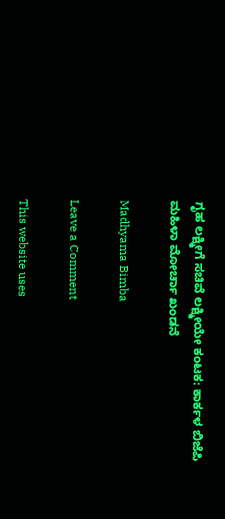ಗೃಹ ಲಕ್ಷ್ಮೀಗೆ ಸಚಿವೆ ಲಕ್ಷ್ಮೀಯೇ ಕಂಟಕ: ಕಾರ್ಕಳ ಬಿಜೆಪಿ ಮಹಿಳಾ ಮೋರ್ಚಾ ಖಂಡನೆ

Madhyama Bimba

Leave a Comment

This website uses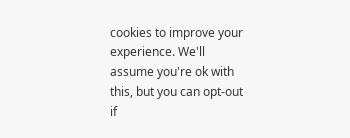cookies to improve your experience. We'll assume you're ok with this, but you can opt-out if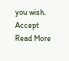you wish. Accept Read More